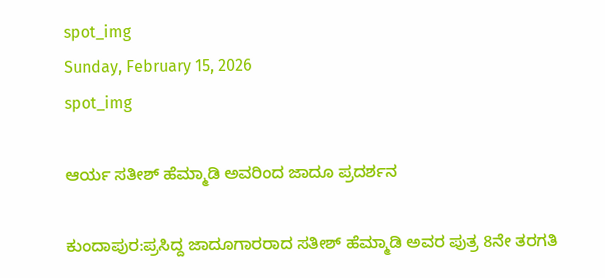spot_img
Sunday, February 15, 2026
spot_img

ಆರ್ಯ ಸತೀಶ್ ಹೆಮ್ಮಾಡಿ ಅವರಿಂದ ಜಾದೂ ಪ್ರದರ್ಶನ

ಕುಂದಾಪುರ:ಪ್ರಸಿದ್ದ ಜಾದೂಗಾರರಾದ ಸತೀಶ್ ಹೆಮ್ಮಾಡಿ ಅವರ ಪುತ್ರ 8ನೇ ತರಗತಿ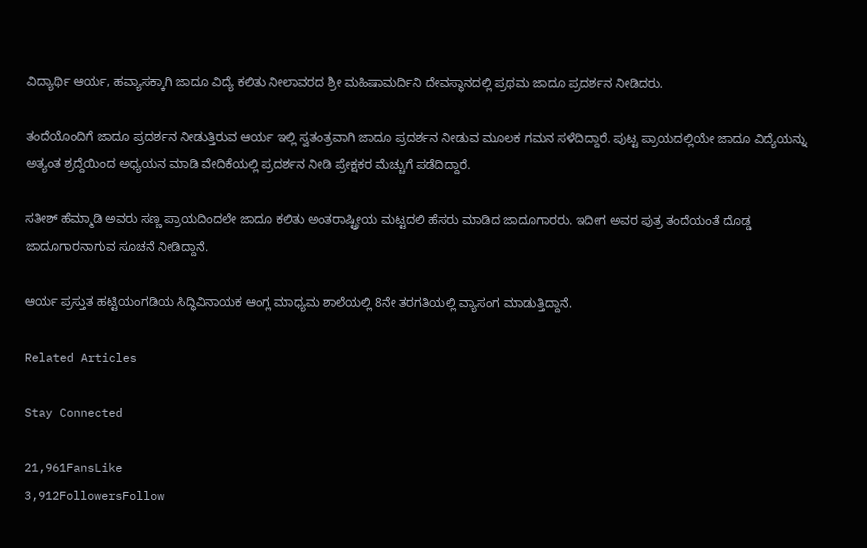ವಿದ್ಯಾರ್ಥಿ ಆರ್ಯ, ಹವ್ಯಾಸಕ್ಕಾಗಿ ಜಾದೂ ವಿದ್ಯೆ ಕಲಿತು ನೀಲಾವರದ ಶ್ರೀ ಮಹಿಷಾಮರ್ದಿನಿ ದೇವಸ್ಥಾನದಲ್ಲಿ ಪ್ರಥಮ ಜಾದೂ ಪ್ರದರ್ಶನ ನೀಡಿದರು.

ತಂದೆಯೊಂದಿಗೆ ಜಾದೂ ಪ್ರದರ್ಶನ ನೀಡುತ್ತಿರುವ ಆರ್ಯ ಇಲ್ಲಿ ಸ್ವತಂತ್ರವಾಗಿ ಜಾದೂ ಪ್ರದರ್ಶನ ನೀಡುವ ಮೂಲಕ ಗಮನ ಸಳೆದಿದ್ದಾರೆ. ಪುಟ್ಟ ಪ್ರಾಯದಲ್ಲಿಯೇ ಜಾದೂ ವಿದ್ಯೆಯನ್ನು ಅತ್ಯಂತ ಶ್ರದ್ದೆಯಿಂದ ಅಧ್ಯಯನ ಮಾಡಿ ವೇದಿಕೆಯಲ್ಲಿ ಪ್ರದರ್ಶನ ನೀಡಿ ಪ್ರೇಕ್ಷಕರ ಮೆಚ್ಚುಗೆ ಪಡೆದಿದ್ದಾರೆ.

ಸತೀಶ್ ಹೆಮ್ಮಾಡಿ ಅವರು ಸಣ್ಣ ಪ್ರಾಯದಿಂದಲೇ ಜಾದೂ ಕಲಿತು ಅಂತರಾಷ್ಟ್ರೀಯ ಮಟ್ಟದಲಿ ಹೆಸರು ಮಾಡಿದ ಜಾದೂಗಾರರು. ಇದೀಗ ಅವರ ಪುತ್ರ ತಂದೆಯಂತೆ ದೊಡ್ಡ ಜಾದೂಗಾರನಾಗುವ ಸೂಚನೆ ನೀಡಿದ್ದಾನೆ.

ಆರ್ಯ ಪ್ರಸ್ತುತ ಹಟ್ಟಿಯಂಗಡಿಯ ಸಿದ್ಧಿವಿನಾಯಕ ಆಂಗ್ಲ ಮಾಧ್ಯಮ ಶಾಲೆಯಲ್ಲಿ 8ನೇ ತರಗತಿಯಲ್ಲಿ ವ್ಯಾಸಂಗ ಮಾಡುತ್ತಿದ್ದಾನೆ.

Related Articles

Stay Connected

21,961FansLike
3,912FollowersFollow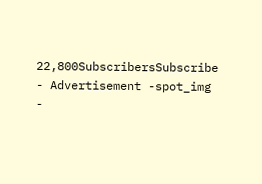22,800SubscribersSubscribe
- Advertisement -spot_img
-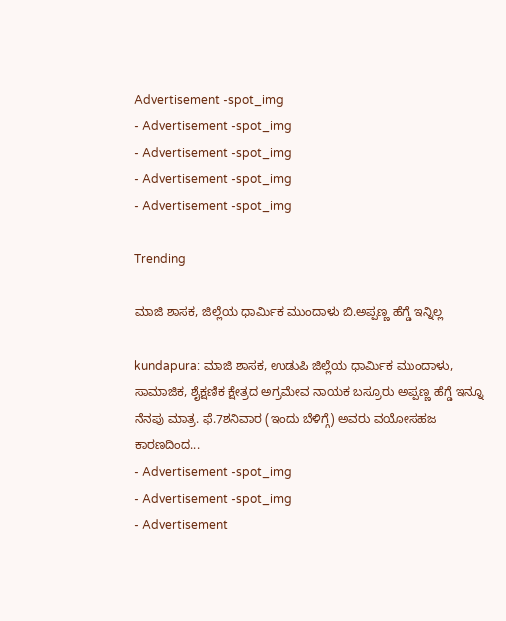Advertisement -spot_img
- Advertisement -spot_img
- Advertisement -spot_img
- Advertisement -spot_img
- Advertisement -spot_img

Trending

ಮಾಜಿ ಶಾಸಕ, ಜಿಲ್ಲೆಯ ಧಾರ್ಮಿಕ ಮುಂದಾಳು ಬಿ.ಅಪ್ಪಣ್ಣ ಹೆಗ್ಡೆ ಇನ್ನಿಲ್ಲ

kundapura: ಮಾಜಿ ಶಾಸಕ, ಉಡುಪಿ ಜಿಲ್ಲೆಯ ಧಾರ್ಮಿಕ ಮುಂದಾಳು, ಸಾಮಾಜಿಕ, ಶೈಕ್ಷಣಿಕ ಕ್ಷೇತ್ರದ ಅಗ್ರಮೇವ ನಾಯಕ ಬಸ್ರೂರು ಅಪ್ಪಣ್ಣ ಹೆಗ್ಡೆ ಇನ್ನೂ ನೆನಪು ಮಾತ್ರ. ಫೆ.7ಶನಿವಾರ (ಇಂದು ಬೆಳಿಗ್ಗೆ) ಅವರು ವಯೋಸಹಜ ಕಾರಣದಿಂದ...
- Advertisement -spot_img
- Advertisement -spot_img
- Advertisement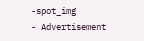-spot_img
- Advertisement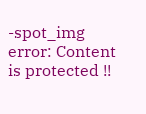-spot_img
error: Content is protected !!